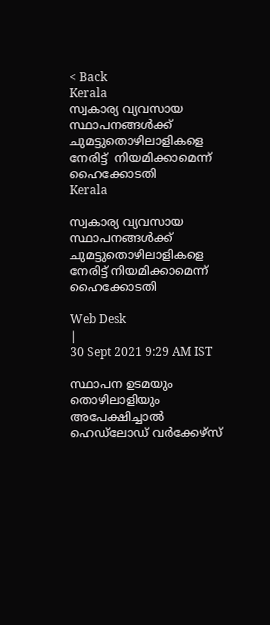< Back
Kerala
സ്വകാര്യ വ്യവസായ സ്ഥാപനങ്ങൾക്ക് ചുമട്ടുതൊഴിലാളികളെ നേരിട്ട്  നിയമിക്കാമെന്ന് ഹൈക്കോടതി
Kerala

സ്വകാര്യ വ്യവസായ സ്ഥാപനങ്ങൾക്ക് ചുമട്ടുതൊഴിലാളികളെ നേരിട്ട് നിയമിക്കാമെന്ന് ഹൈക്കോടതി

Web Desk
|
30 Sept 2021 9:29 AM IST

സ്ഥാപന ഉടമയും തൊഴിലാളിയും അപേക്ഷിച്ചാൽ ഹെഡ്‌ലോഡ് വർക്കേഴ്‌സ്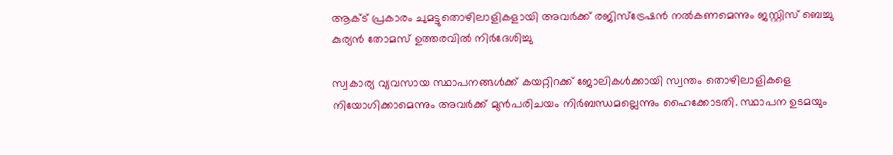ആക്ട് പ്രകാരം ചുമട്ടുതൊഴിലാളികളായി അവർക്ക് രജിസ്‌ട്രേഷൻ നൽകണമെന്നും ജസ്റ്റിസ് ബെച്ചു കുര്യൻ തോമസ് ഉത്തരവിൽ നിർദേശിച്ചു

സ്വകാര്യ വ്യവസായ സ്ഥാപനങ്ങൾക്ക് കയറ്റിറക്ക് ജോലികൾക്കായി സ്വന്തം തൊഴിലാളികളെ നിയോഗിക്കാമെന്നും അവർക്ക് മുൻപരിചയം നിർബന്ധമല്ലെന്നും ഹൈക്കോടതി. സ്ഥാപന ഉടമയും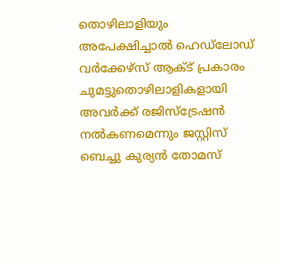തൊഴിലാളിയും അപേക്ഷിച്ചാൽ ഹെഡ്‌ലോഡ് വർക്കേഴ്‌സ് ആക്ട് പ്രകാരം ചുമട്ടുതൊഴിലാളികളായി അവർക്ക് രജിസ്‌ട്രേഷൻ നൽകണമെന്നും ജസ്റ്റിസ് ബെച്ചു കുര്യൻ തോമസ്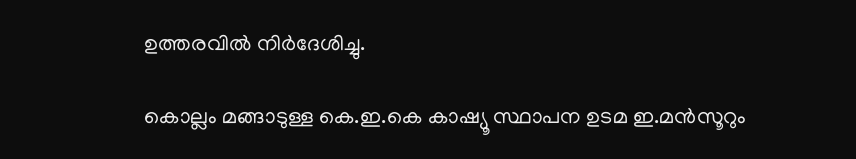ഉത്തരവിൽ നിർദേശിച്ചു.

കൊല്ലം മങ്ങാടുള്ള കെ.ഇ.കെ കാഷ്യൂ സ്ഥാപന ഉടമ ഇ.മന്‍സൂറും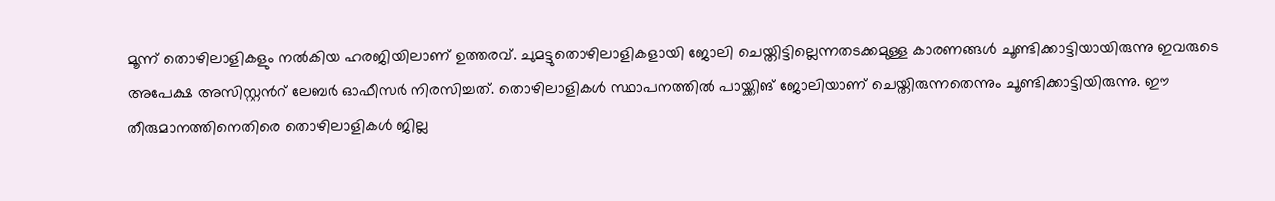മൂന്ന് തൊഴിലാളികളും നല്‍കിയ ഹരജിയിലാണ് ഉത്തരവ്. ചുമട്ടുതൊഴിലാളികളായി ജോലി ചെയ്തിട്ടില്ലെന്നതടക്കമുള്ള കാരണങ്ങൾ ചൂണ്ടിക്കാട്ടിയായിരുന്നു ഇവരുടെ അപേക്ഷ അസിസ്റ്റന്‍റ് ലേബര്‍ ഓഫീസര്‍ നിരസിച്ചത്. തൊഴിലാളികള്‍ സ്ഥാപനത്തില്‍ പായ്ക്കിങ് ജോലിയാണ് ചെയ്തിരുന്നതെന്നും ചൂണ്ടിക്കാട്ടിയിരുന്നു. ഈ തീരുമാനത്തിനെതിരെ തൊഴിലാളികള്‍ ജില്ല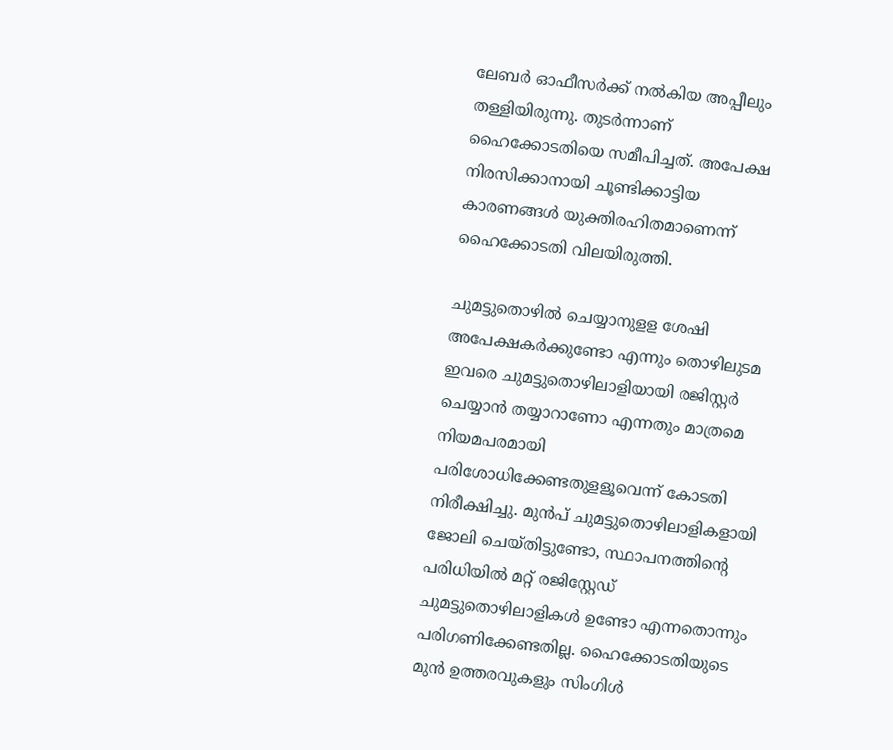ലേബർ ഓഫീസർക്ക് നല്‍കിയ അപ്പീലും തള്ളിയിരുന്നു. തുടര്‍ന്നാണ് ഹൈക്കോടതിയെ സമീപിച്ചത്. അപേക്ഷ നിരസിക്കാനായി ചൂണ്ടിക്കാട്ടിയ കാരണങ്ങൾ യുക്തിരഹിതമാണെന്ന് ഹൈക്കോടതി വിലയിരുത്തി.

ചുമട്ടുതൊഴിൽ ചെയ്യാനുളള ശേഷി അപേക്ഷകർക്കുണ്ടോ എന്നും തൊഴിലുടമ ഇവരെ ചുമട്ടുതൊഴിലാളിയായി രജിസ്റ്റര്‍ ചെയ്യാന്‍ തയ്യാറാണോ എന്നതും മാത്രമെ നിയമപരമായി പരിശോധിക്കേണ്ടതുളളൂവെന്ന് കോടതി നിരീക്ഷിച്ചു. മുൻപ് ചുമട്ടുതൊഴിലാളികളായി ജോലി ചെയ്തിട്ടുണ്ടോ, സ്ഥാപനത്തിന്‍റെ പരിധിയില്‍ മറ്റ് രജിസ്റ്റേഡ് ചുമട്ടുതൊഴിലാളികള്‍ ഉണ്ടോ എന്നതൊന്നും പരിഗണിക്കേണ്ടതില്ല. ഹൈക്കോടതിയുടെ മുന്‍ ഉത്തരവുകളും സിംഗിൾ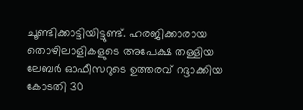ചൂണ്ടിക്കാട്ടിയിട്ടുണ്ട്. ഹരജിക്കാരായ തൊഴിലാളികളുടെ അപേക്ഷ തള്ളിയ ലേബര്‍ ഓഫീസറുടെ ഉത്തരവ് റദ്ദാക്കിയ കോടതി 30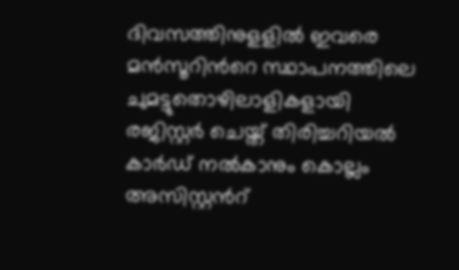ദിവസത്തിനുളളില്‍ ഇവരെ മന്‍സൂറിന്‍റെ സ്ഥാപനത്തിലെ ചുമട്ടുതൊഴിലാളികളായി രജിസ്റ്റര്‍ ചെയ്ത് തിരിച്ചറിയല്‍ കാര്‍ഡ് നല്‍കാനും കൊല്ലം അസിസ്റ്റന്‍റ്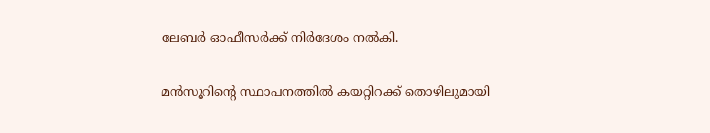ലേബര്‍ ഓഫീസര്‍ക്ക് നിര്‍ദേശം നല്‍കി.

മന്‍സൂറിന്‍റെ സ്ഥാപനത്തില്‍ കയറ്റിറക്ക് തൊഴിലുമായി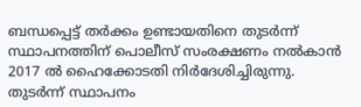ബന്ധപ്പെട്ട് തര്‍ക്കം ഉണ്ടായതിനെ തുടർന്ന് സ്ഥാപനത്തിന് പൊലീസ് സംരക്ഷണം നല്‍കാന്‍ 2017 ല്‍ ഹൈക്കോടതി നിര്‍ദേശിച്ചിരുന്നു. തുടര്‍ന്ന് സ്ഥാപനം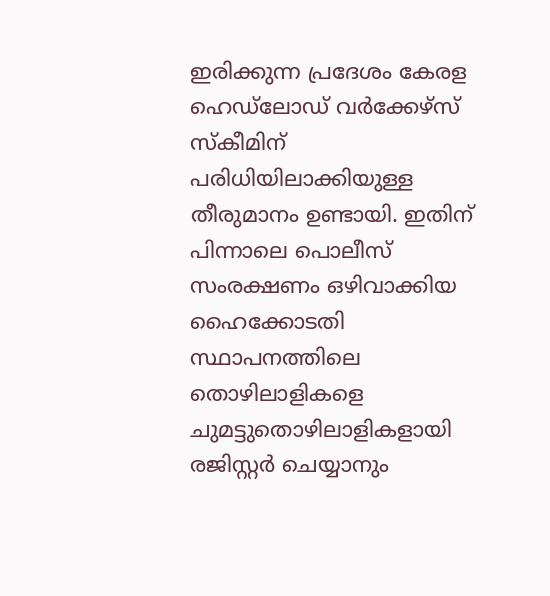ഇരിക്കുന്ന പ്രദേശം കേരള ഹെഡ്‍ലോഡ് വര്‍ക്കേഴ്സ് സ്കീമിന് പരിധിയിലാക്കിയുള്ള തീരുമാനം ഉണ്ടായി. ഇതിന് പിന്നാലെ പൊലീസ് സംരക്ഷണം ഒഴിവാക്കിയ ഹൈക്കോടതി സ്ഥാപനത്തിലെ തൊഴിലാളികളെ ചുമട്ടുതൊഴിലാളികളായി രജിസ്റ്റര്‍ ചെയ്യാനും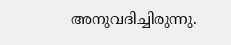അനുവദിച്ചിരുന്നു.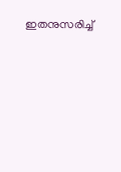ഇതനുസരിച്ച്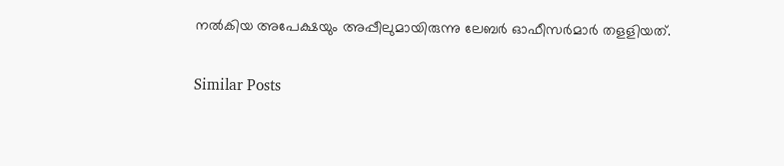നൽകിയ അപേക്ഷയും അപ്പീലുമായിരുന്നു ലേബര്‍ ഓഫീസര്‍മാര്‍ തളളിയത്.

Similar Posts